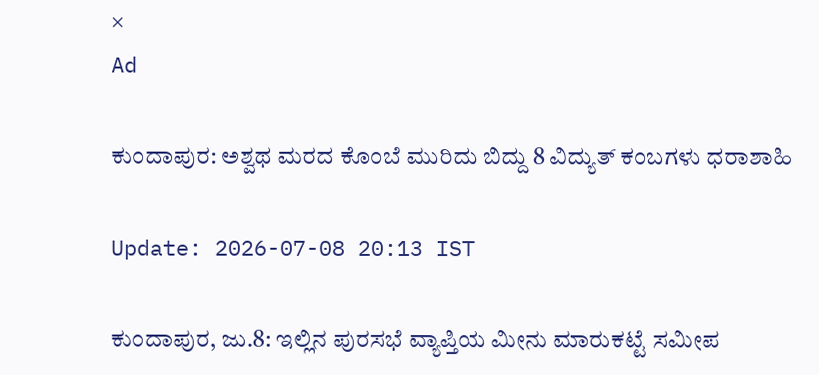×
Ad

ಕುಂದಾಪುರ: ಅಶ್ವಥ ಮರದ ಕೊಂಬೆ ಮುರಿದು ಬಿದ್ದು 8 ವಿದ್ಯುತ್ ಕಂಬಗಳು ಧರಾಶಾಹಿ

Update: 2026-07-08 20:13 IST

ಕುಂದಾಪುರ, ಜು.8: ಇಲ್ಲಿನ ಪುರಸಭೆ ವ್ಯಾಪ್ತಿಯ ಮೀನು ಮಾರುಕಟ್ಟೆ ಸಮೀಪ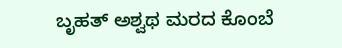ಬೃಹತ್ ಅಶ್ವಥ ಮರದ ಕೊಂಬೆ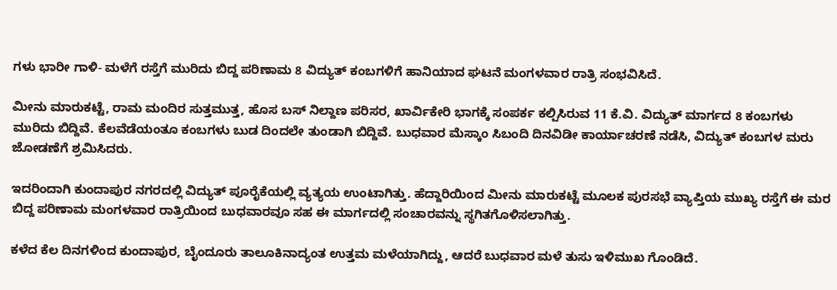ಗಳು ಭಾರೀ ಗಾಳಿ- ಮಳೆಗೆ ರಸ್ತೆಗೆ ಮುರಿದು ಬಿದ್ದ ಪರಿಣಾಮ 8 ವಿದ್ಯುತ್ ಕಂಬಗಳಿಗೆ ಹಾನಿಯಾದ ಘಟನೆ ಮಂಗಳವಾರ ರಾತ್ರಿ ಸಂಭವಿಸಿದೆ.

ಮೀನು ಮಾರುಕಟ್ಟೆ, ರಾಮ ಮಂದಿರ ಸುತ್ತಮುತ್ತ, ಹೊಸ ಬಸ್ ನಿಲ್ದಾಣ ಪರಿಸರ, ಖಾರ್ವಿಕೇರಿ ಭಾಗಕ್ಕೆ ಸಂಪರ್ಕ ಕಲ್ಪಿಸಿರುವ 11 ಕೆ.ವಿ. ವಿದ್ಯುತ್ ಮಾರ್ಗದ 8 ಕಂಬಗಳು ಮುರಿದು ಬಿದ್ದಿವೆ. ಕೆಲವೆಡೆಯಂತೂ ಕಂಬಗಳು ಬುಡ ದಿಂದಲೇ ತುಂಡಾಗಿ ಬಿದ್ದಿವೆ. ಬುಧವಾರ ಮೆಸ್ಕಾಂ ಸಿಬಂದಿ ದಿನವಿಡೀ ಕಾರ್ಯಾಚರಣೆ ನಡೆಸಿ, ವಿದ್ಯುತ್ ಕಂಬಗಳ ಮರು ಜೋಡಣೆಗೆ ಶ್ರಮಿಸಿದರು.

ಇದರಿಂದಾಗಿ ಕುಂದಾಪುರ ನಗರದಲ್ಲಿ ವಿದ್ಯುತ್ ಪೂರೈಕೆಯಲ್ಲಿ ವ್ಯತ್ಯಯ ಉಂಟಾಗಿತ್ತು. ಹೆದ್ದಾರಿಯಿಂದ ಮೀನು ಮಾರುಕಟ್ಟೆ ಮೂಲಕ ಪುರಸಭೆ ವ್ಯಾಪ್ತಿಯ ಮುಖ್ಯ ರಸ್ತೆಗೆ ಈ ಮರ ಬಿದ್ದ ಪರಿಣಾಮ ಮಂಗಳವಾರ ರಾತ್ರಿಯಿಂದ ಬುಧವಾರವೂ ಸಹ ಈ ಮಾರ್ಗದಲ್ಲಿ ಸಂಚಾರವನ್ನು ಸ್ಥಗಿತಗೊಳಿಸಲಾಗಿತ್ತು.

ಕಳೆದ ಕೆಲ ದಿನಗಳಿಂದ ಕುಂದಾಪುರ, ಬೈಂದೂರು ತಾಲೂಕಿನಾದ್ಯಂತ ಉತ್ತಮ ಮಳೆಯಾಗಿದ್ದು, ಆದರೆ ಬುಧವಾರ ಮಳೆ ತುಸು ಇಳಿಮುಖ ಗೊಂಡಿದೆ.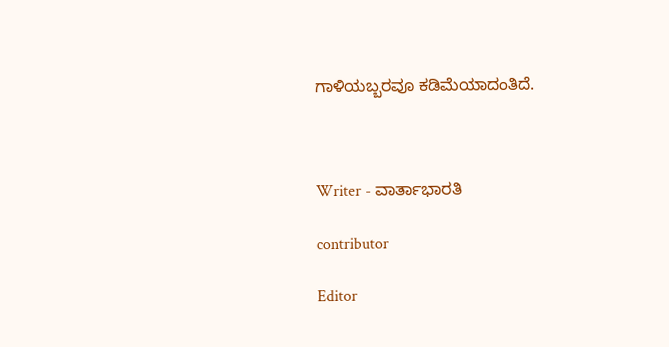ಗಾಳಿಯಬ್ಬರವೂ ಕಡಿಮೆಯಾದಂತಿದೆ.



Writer - ವಾರ್ತಾಭಾರತಿ

contributor

Editor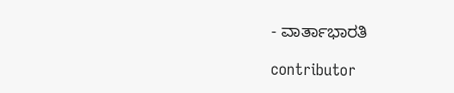- ವಾರ್ತಾಭಾರತಿ

contributor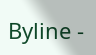Byline -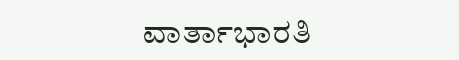ವಾರ್ತಾಭಾರತಿ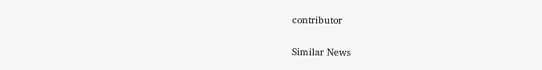contributor

Similar News